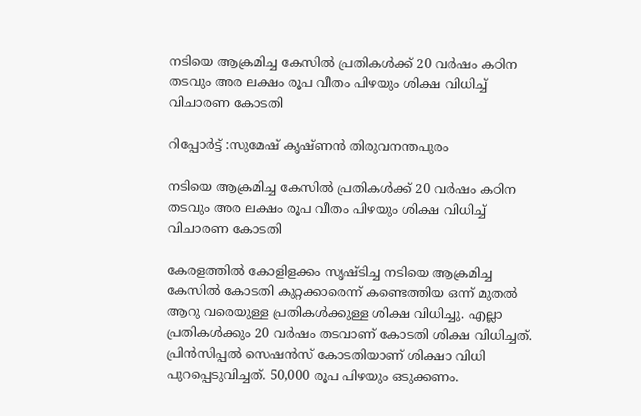നടിയെ ആക്രമിച്ച കേസിൽ പ്രതികൾക്ക് 20 വർഷം കഠിന തടവും അര ലക്ഷം രൂപ വീതം പിഴയും ശിക്ഷ വിധിച്ച് വിചാരണ കോടതി

റിപ്പോർട്ട്‌ :സുമേഷ് കൃഷ്ണൻ തിരുവനന്തപുരം

നടിയെ ആക്രമിച്ച കേസിൽ പ്രതികൾക്ക് 20 വർഷം കഠിന തടവും അര ലക്ഷം രൂപ വീതം പിഴയും ശിക്ഷ വിധിച്ച് വിചാരണ കോടതി

കേരളത്തിൽ കോളിളക്കം സൃഷ്ടിച്ച നടിയെ ആക്രമിച്ച കേസിൽ കോടതി കുറ്റക്കാരെന്ന് കണ്ടെത്തിയ ഒന്ന് മുതൽ ആറു വരെയുള്ള പ്രതികൾക്കുള്ള ശിക്ഷ വിധിച്ചു. എല്ലാ പ്രതികള്‍ക്കും 20 വര്‍ഷം തടവാണ് കോടതി ശിക്ഷ വിധിച്ചത്. പ്രിൻസിപ്പൽ സെഷൻസ് കോടതിയാണ് ശിക്ഷാ വിധി പുറപ്പെടുവിച്ചത്. 50,000 രൂപ പി‍ഴയും ഒടുക്കണം.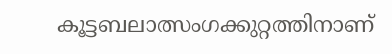കൂട്ടബലാത്സംഗക്കുറ്റത്തിനാണ്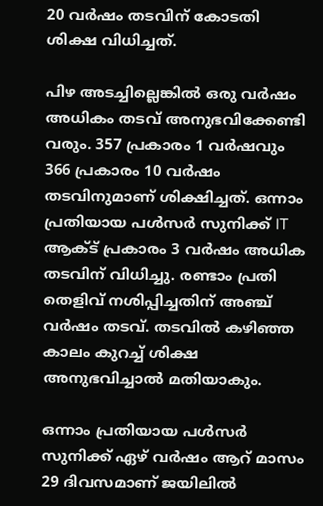20 വർഷം തടവിന് കോടതി ശിക്ഷ വിധിച്ചത്.

പിഴ അടച്ചില്ലെങ്കിൽ ഒരു വർഷം അധികം തടവ് അനുഭവിക്കേണ്ടി വരും. 357 പ്രകാരം 1 വർഷവും 366 പ്രകാരം 10 വർഷം തടവിനുമാണ് ശിക്ഷിച്ചത്. ഒന്നാം പ്രതിയായ പള്‍സര്‍ സുനിക്ക് IT ആക്ട് പ്രകാരം 3 വർഷം അധിക തടവിന് വിധിച്ചു. രണ്ടാം പ്രതി തെളിവ് നശിപ്പിച്ചതിന് അഞ്ച് വർഷം തടവ്. തടവിൽ കഴിഞ്ഞ കാലം കുറച്ച് ശിക്ഷ അനുഭവിച്ചാല്‍ മതിയാകും.

ഒന്നാം പ്രതിയായ പൾസർ സുനിക്ക് ഏഴ് വർഷം ആറ് മാസം 29 ദിവസമാണ് ജയിലില്‍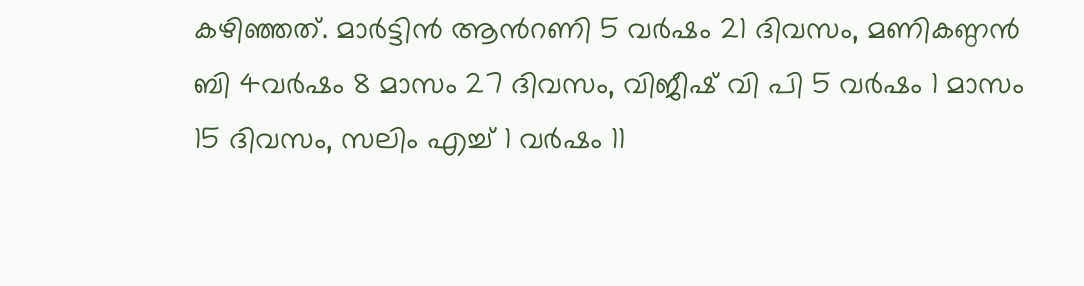ക‍ഴിഞ്ഞത്. മാര്‍ട്ടിന്‍ ആന്‍റണി 5 വര്‍ഷം 21 ദിവസം, മണികണ്ഠന്‍ ബി 4വർഷം 8 മാസം 27 ദിവസം, വിജീഷ് വി പി 5 വർഷം 1 മാസം 15 ദിവസം, സലിം എച്ച് 1 വര്‍ഷം 11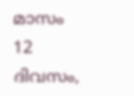മാസം 12 ദിവസം,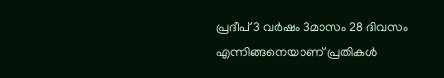പ്രദീപ് 3 വര്‍ഷം 3മാസം 28 ദിവസം എന്നിങ്ങനെയാണ് പ്രതികള്‍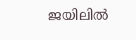ജയിലില്‍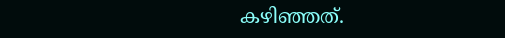ക‍ഴിഞ്ഞത്.